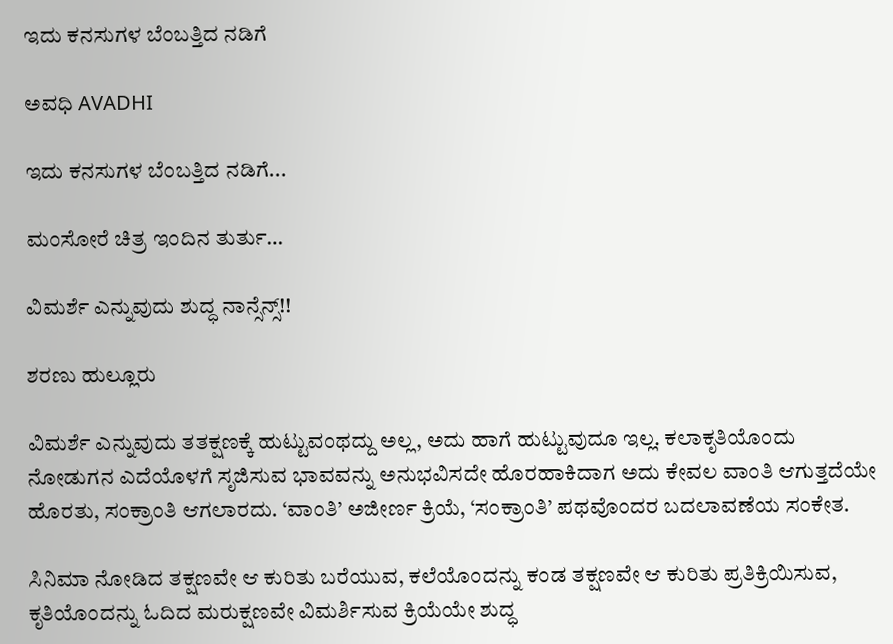ಇದು ಕನಸುಗಳ ಬೆಂಬತ್ತಿದ ನಡಿಗೆ‍

ಅವಧಿ AVADHI

ಇದು ಕನಸುಗಳ ಬೆಂಬತ್ತಿದ ನಡಿಗೆ...

ಮಂಸೋರೆ ಚಿತ್ರ ಇಂದಿನ ತುರ್ತು…

ವಿಮರ್ಶೆ ಎನ್ನುವುದು ಶುದ್ಧ ನಾನ್ಸೆನ್ಸ್!!

ಶರಣು ಹುಲ್ಲೂರು

ವಿಮರ್ಶೆ ಎನ್ನುವುದು ತತಕ್ಷಣಕ್ಕೆ ಹುಟ್ಟುವಂಥದ್ದು ಅಲ್ಲ, ಅದು ಹಾಗೆ ಹುಟ್ಟುವುದೂ ಇಲ್ಲ. ಕಲಾಕೃತಿಯೊಂದು ನೋಡುಗನ ಎದೆಯೊಳಗೆ ಸೃಜಿಸುವ ಭಾವವನ್ನು ಅನುಭವಿಸದೇ ಹೊರಹಾಕಿದಾಗ ಅದು ಕೇವಲ ವಾಂತಿ ಆಗುತ್ತದೆಯೇ ಹೊರತು, ಸಂಕ್ರಾಂತಿ ಆಗಲಾರದು. ‘ವಾಂತಿ’ ಅಜೀರ್ಣ ಕ್ರಿಯೆ, ‘ಸಂಕ್ರಾಂತಿ’ ಪಥವೊಂದರ ಬದಲಾವಣೆಯ ಸಂಕೇತ.

ಸಿನಿಮಾ ನೋಡಿದ ತಕ್ಷಣವೇ ಆ ಕುರಿತು ಬರೆಯುವ, ಕಲೆಯೊಂದನ್ನು ಕಂಡ ತಕ್ಷಣವೇ ಆ ಕುರಿತು ಪ್ರತಿಕ್ರಿಯಿಸುವ, ಕೃತಿಯೊಂದನ್ನು ಓದಿದ ಮರುಕ್ಷಣವೇ ವಿಮರ್ಶಿಸುವ ಕ್ರಿಯೆಯೇ ಶುದ್ಧ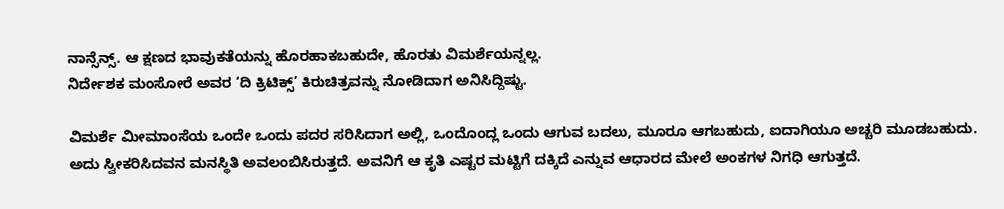ನಾನ್ಸೆನ್ಸ್. ಆ ಕ್ಷಣದ ಭಾವುಕತೆಯನ್ನು ಹೊರಹಾಕಬಹುದೇ, ಹೊರತು ವಿಮರ್ಶೆಯನ್ನಲ್ಲ.
ನಿರ್ದೇಶಕ ಮಂಸೋರೆ ಅವರ ‘ದಿ ಕ್ರಿಟಿಕ್ಸ್’ ಕಿರುಚಿತ್ರವನ್ನು ನೋಡಿದಾಗ ಅನಿಸಿದ್ದಿಷ್ಟು.

ವಿಮರ್ಶೆ ಮೀಮಾಂಸೆಯ ಒಂದೇ ಒಂದು ಪದರ ಸರಿಸಿದಾಗ ಅಲ್ಲಿ, ಒಂದೊಂದ್ಲ ಒಂದು ಆಗುವ ಬದಲು, ಮೂರೂ ಆಗಬಹುದು, ಐದಾಗಿಯೂ ಅಚ್ಚರಿ ಮೂಡಬಹುದು. ಅದು ಸ್ವೀಕರಿಸಿದವನ ಮನಸ್ಥಿತಿ ಅವಲಂಬಿಸಿರುತ್ತದೆ. ಅವನಿಗೆ ಆ ಕೃತಿ ಎಷ್ಟರ ಮಟ್ಟಿಗೆ ದಕ್ಕಿದೆ ಎನ್ನುವ ಆಧಾರದ ಮೇಲೆ ಅಂಕಗಳ ನಿಗಧಿ ಆಗುತ್ತದೆ.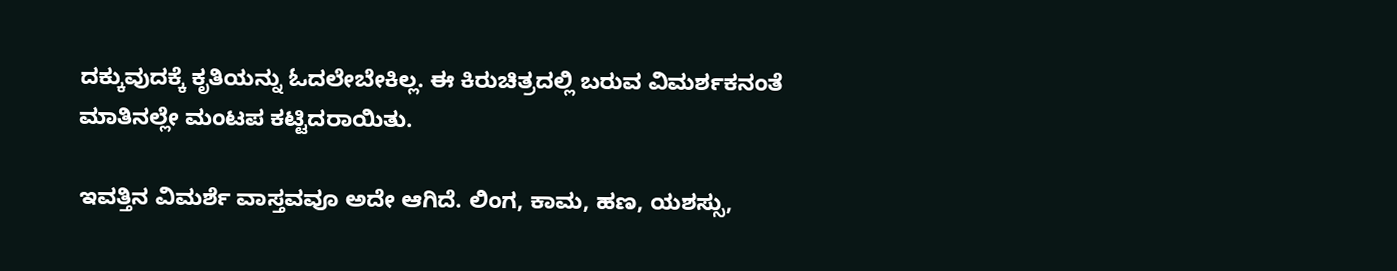ದಕ್ಕುವುದಕ್ಕೆ ಕೃತಿಯನ್ನು ಓದಲೇಬೇಕಿಲ್ಲ. ಈ ಕಿರುಚಿತ್ರದಲ್ಲಿ ಬರುವ ವಿಮರ್ಶಕನಂತೆ ಮಾತಿನಲ್ಲೇ ಮಂಟಪ ಕಟ್ಟಿದರಾಯಿತು.

ಇವತ್ತಿನ ವಿಮರ್ಶೆ ವಾಸ್ತವವೂ ಅದೇ ಆಗಿದೆ. ಲಿಂಗ, ಕಾಮ, ಹಣ, ಯಶಸ್ಸು,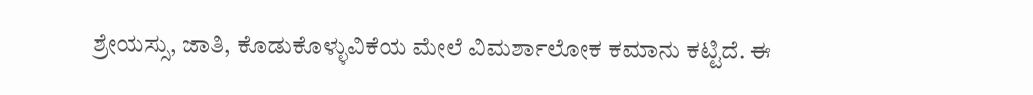ಶ್ರೇಯಸ್ಸು, ಜಾತಿ, ಕೊಡುಕೊಳ್ಳುವಿಕೆಯ ಮೇಲೆ ವಿಮರ್ಶಾಲೋಕ ಕಮಾನು ಕಟ್ಟಿದೆ. ಈ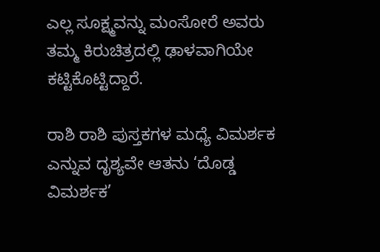ಎಲ್ಲ ಸೂಕ್ಷ್ಮವನ್ನು ಮಂಸೋರೆ ಅವರು ತಮ್ಮ ಕಿರುಚಿತ್ರದಲ್ಲಿ ಢಾಳವಾಗಿಯೇ ಕಟ್ಟಿಕೊಟ್ಟಿದ್ದಾರೆ.

ರಾಶಿ ರಾಶಿ ಪುಸ್ತಕಗಳ ಮಧ್ಯೆ ವಿಮರ್ಶಕ ಎನ್ನುವ ದೃಶ್ಯವೇ ಆತನು ‘ದೊಡ್ಡ ವಿಮರ್ಶಕ’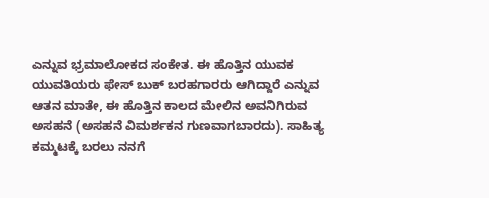ಎನ್ನುವ ಭ್ರಮಾಲೋಕದ ಸಂಕೇತ. ಈ ಹೊತ್ತಿನ ಯುವಕ ಯುವತಿಯರು ಫೇಸ್ ಬುಕ್ ಬರಹಗಾರರು ಆಗಿದ್ದಾರೆ ಎನ್ನುವ ಆತನ ಮಾತೇ, ಈ ಹೊತ್ತಿನ ಕಾಲದ ಮೇಲಿನ ಅವನಿಗಿರುವ ಅಸಹನೆ (ಅಸಹನೆ ವಿಮರ್ಶಕನ ಗುಣವಾಗಬಾರದು). ಸಾಹಿತ್ಯ ಕಮ್ಮಟಕ್ಕೆ ಬರಲು ನನಗೆ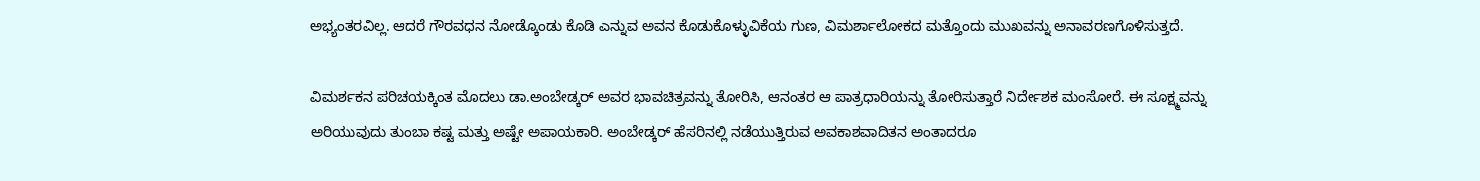ಅಭ್ಯಂತರವಿಲ್ಲ. ಆದರೆ ಗೌರವಧನ ನೋಡ್ಕೊಂಡು ಕೊಡಿ ಎನ್ನುವ ಅವನ ಕೊಡುಕೊಳ್ಳುವಿಕೆಯ ಗುಣ, ವಿಮರ್ಶಾಲೋಕದ ಮತ್ತೊಂದು ಮುಖವನ್ನು ಅನಾವರಣಗೊಳಿಸುತ್ತದೆ.

ವಿಮರ್ಶಕನ ಪರಿಚಯಕ್ಕಿಂತ ಮೊದಲು ಡಾ.ಅಂಬೇಡ್ಕರ್ ಅವರ ಭಾವಚಿತ್ರವನ್ನು ತೋರಿಸಿ, ಆನಂತರ ಆ ಪಾತ್ರಧಾರಿಯನ್ನು ತೋರಿಸುತ್ತಾರೆ ನಿರ್ದೇಶಕ ಮಂಸೋರೆ. ಈ ಸೂಕ್ಷ್ಮವನ್ನು ಅರಿಯುವುದು ತುಂಬಾ ಕಷ್ಟ ಮತ್ತು ಅಷ್ಟೇ ಅಪಾಯಕಾರಿ. ಅಂಬೇಡ್ಕರ್ ಹೆಸರಿನಲ್ಲಿ ನಡೆಯುತ್ತಿರುವ ಅವಕಾಶವಾದಿತನ ಅಂತಾದರೂ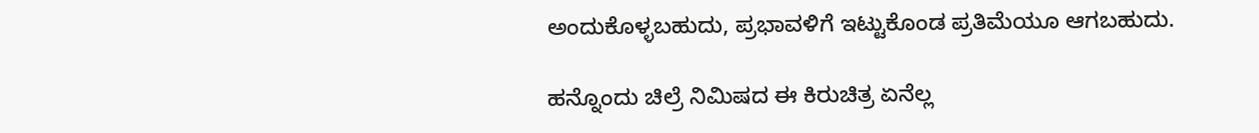ಅಂದುಕೊಳ್ಳಬಹುದು, ಪ್ರಭಾವಳಿಗೆ ಇಟ್ಟುಕೊಂಡ ಪ್ರತಿಮೆಯೂ ಆಗಬಹುದು.

ಹನ್ನೊಂದು ಚಿಲ್ರೆ ನಿಮಿಷದ ಈ ಕಿರುಚಿತ್ರ ಏನೆಲ್ಲ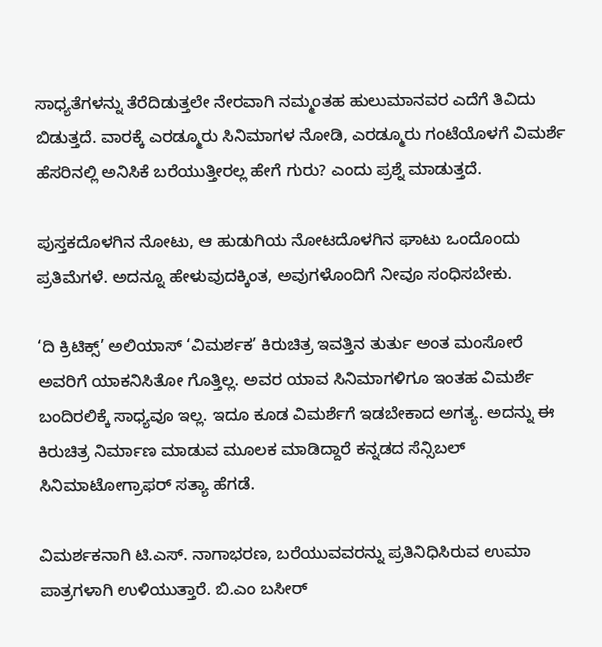ಸಾಧ್ಯತೆಗಳನ್ನು ತೆರೆದಿಡುತ್ತಲೇ ನೇರವಾಗಿ ನಮ್ಮಂತಹ ಹುಲುಮಾನವರ ಎದೆಗೆ ತಿವಿದು ಬಿಡುತ್ತದೆ. ವಾರಕ್ಕೆ ಎರಡ್ಮೂರು ಸಿನಿಮಾಗಳ ನೋಡಿ, ಎರಡ್ಮೂರು ಗಂಟೆಯೊಳಗೆ ವಿಮರ್ಶೆ ಹೆಸರಿನಲ್ಲಿ ಅನಿಸಿಕೆ ಬರೆಯುತ್ತೀರಲ್ಲ ಹೇಗೆ ಗುರು? ಎಂದು ಪ್ರಶ್ನೆ ಮಾಡುತ್ತದೆ.

ಪುಸ್ತಕದೊಳಗಿನ ನೋಟು, ಆ ಹುಡುಗಿಯ ನೋಟದೊಳಗಿನ ಘಾಟು ಒಂದೊಂದು ಪ್ರತಿಮೆಗಳೆ. ಅದನ್ನೂ ಹೇಳುವುದಕ್ಕಿಂತ, ಅವುಗಳೊಂದಿಗೆ ನೀವೂ ಸಂಧಿಸಬೇಕು.

‘ದಿ ಕ್ರಿಟಿಕ್ಸ್’ ಅಲಿಯಾಸ್ ‘ವಿಮರ್ಶಕ’ ಕಿರುಚಿತ್ರ ಇವತ್ತಿನ ತುರ್ತು ಅಂತ ಮಂಸೋರೆ ಅವರಿಗೆ ಯಾಕನಿಸಿತೋ ಗೊತ್ತಿಲ್ಲ. ಅವರ ಯಾವ ಸಿನಿಮಾಗಳಿಗೂ ಇಂತಹ ವಿಮರ್ಶೆ ಬಂದಿರಲಿಕ್ಕೆ ಸಾಧ್ಯವೂ ಇಲ್ಲ. ಇದೂ ಕೂಡ ವಿಮರ್ಶೆಗೆ ಇಡಬೇಕಾದ ಅಗತ್ಯ. ಅದನ್ನು ಈ ಕಿರುಚಿತ್ರ ನಿರ್ಮಾಣ ಮಾಡುವ ಮೂಲಕ ಮಾಡಿದ್ದಾರೆ ಕನ್ನಡದ ಸೆನ್ಸಿಬಲ್ ಸಿನಿಮಾಟೋಗ್ರಾಫರ್ ಸತ್ಯಾ ಹೆಗಡೆ.

ವಿಮರ್ಶಕನಾಗಿ ಟಿ.ಎಸ್. ನಾಗಾಭರಣ, ಬರೆಯುವವರನ್ನು ಪ್ರತಿನಿಧಿಸಿರುವ ಉಮಾ ಪಾತ್ರಗಳಾಗಿ ಉಳಿಯುತ್ತಾರೆ. ಬಿ.ಎಂ ಬಸೀರ್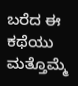ಬರೆದ ಈ ಕಥೆಯು ಮತ್ತೊಮ್ಮೆ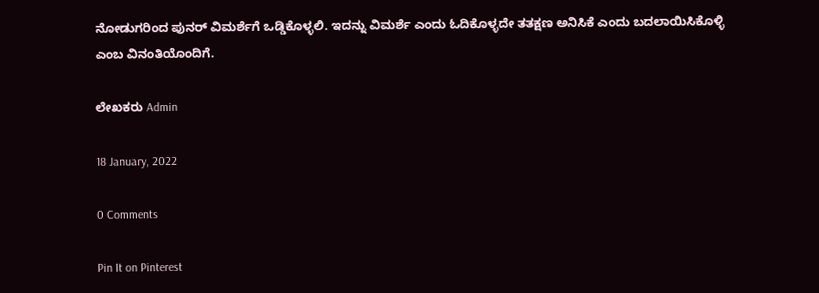ನೋಡುಗರಿಂದ ಪುನರ್ ವಿಮರ್ಶೆಗೆ ಒಡ್ಡಿಕೊಳ್ಳಲಿ. ಇದನ್ನು ವಿಮರ್ಶೆ ಎಂದು ಓದಿಕೊಳ್ಳದೇ ತತಕ್ಷಣ ಅನಿಸಿಕೆ ಎಂದು ಬದಲಾಯಿಸಿಕೊಳ್ಳಿ ಎಂಬ ವಿನಂತಿಯೊಂದಿಗೆ.

ಲೇಖಕರು Admin

18 January, 2022

0 Comments

Pin It on Pinterest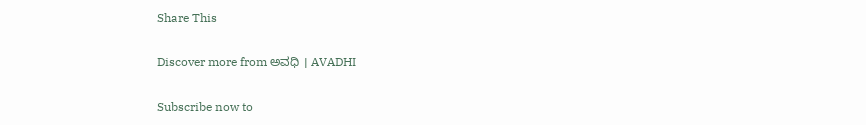Share This

Discover more from ಅವಧಿ । AVADHI

Subscribe now to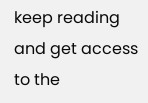keep reading and get access to the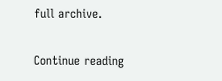full archive.

Continue reading